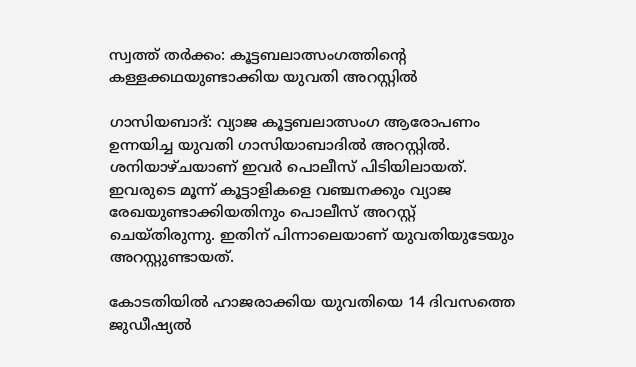സ്വത്ത് തർക്കം: കൂട്ടബലാത്സംഗത്തിന്റെ കള്ളക്കഥയുണ്ടാക്കിയ യുവതി അറസ്റ്റിൽ

ഗാസിയബാദ്: വ്യാജ കൂട്ടബലാത്സംഗ ആരോപണം ഉന്നയിച്ച യുവതി ഗാസിയാബാദിൽ അറസ്റ്റിൽ. ശനിയാഴ്ചയാണ് ഇവർ പൊലീസ് പിടിയിലായത്. ഇവരുടെ മൂന്ന് കൂട്ടാളികളെ വഞ്ചനക്കും വ്യാജ രേഖയുണ്ടാക്കിയതിനും പൊലീസ് അറസ്റ്റ് ചെയ്തിരുന്നു. ഇതിന് പിന്നാലെയാണ് യുവതിയുടേയും അറസ്റ്റുണ്ടായത്.

കോടതിയിൽ ഹാജരാക്കിയ യുവതിയെ 14 ദിവസത്തെ ജുഡീഷ്യൽ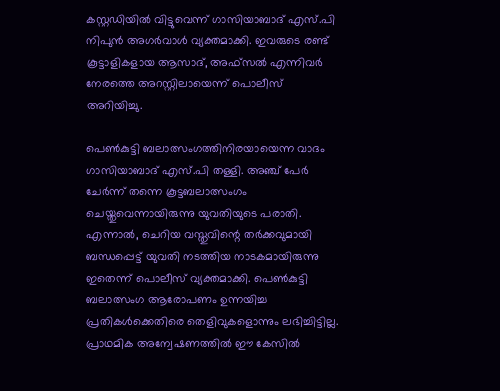കസ്റ്റഡിയിൽ വിട്ടുവെന്ന് ഗാസിയാബാദ് എസ്.പി നിപുൻ അഗർവാൾ വ്യക്തമാക്കി. ഇവരുടെ രണ്ട് കൂട്ടാളികളായ ആസാദ്, അഫ്സൽ എന്നിവർ നേരത്തെ അറസ്റ്റിലായെന്ന് പൊലീസ് അറിയിച്ചു.

പെൺകുട്ടി ബലാത്സംഗത്തിനിരയായെന്ന വാദം ഗാസിയാബാദ് എസ്.പി തള്ളി. അഞ്ച് പേർ ചേർന്ന് തന്നെ കൂട്ടബലാത്സംഗം ചെയ്തുവെന്നായിരുന്നു യുവതിയുടെ പരാതി. എന്നാൽ, ചെറിയ വസ്തുവിന്റെ തർക്കവുമായി ബന്ധപ്പെട്ട് യുവതി നടത്തിയ നാടകമായിരുന്നു ഇതെന്ന് പൊലീസ് വ്യക്തമാക്കി. പെൺകുട്ടി ബലാത്സംഗ ആരോപണം ഉന്നയിച്ച പ്രതികൾക്കെതിരെ തെളിവുകളൊന്നും ലഭിച്ചിട്ടില്ല. പ്രാഥമിക അന്വേഷണത്തിൽ ഈ കേസിൽ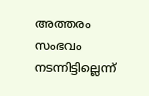അത്തരം സംഭവം നടന്നിട്ടില്ലെന്ന്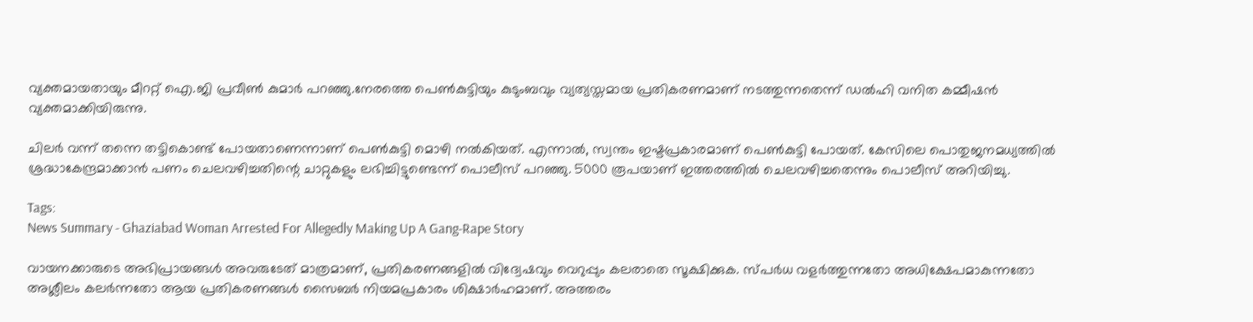വ്യക്തമായതായും മീററ്റ് ഐ.ജി പ്രവീൺ കുമാർ പറഞ്ഞു.നേരത്തെ പെൺകുട്ടിയും കുടുംബവും വ്യത്യസ്തമായ പ്രതികരണമാണ് നടത്തുന്നതെന്ന് ഡൽഹി വനിത കമ്മീഷൻ വ്യക്തമാക്കിയിരുന്നു.

ചിലർ വന്ന് തന്നെ തട്ടികൊണ്ട് പോയതാണെന്നാണ് പെൺകുട്ടി മൊഴി നൽകിയത്. എന്നാൽ, സ്വന്തം ഇഷ്ടപ്രകാരമാണ് പെൺകുട്ടി പോയത്. കേസിലെ പൊതുജനമധ്യത്തിൽ ശ്രദ്ധാകേന്ദ്രമാക്കാൻ പണം ചെലവഴിച്ചതിന്റെ ചാറ്റുകളും ലഭിച്ചിട്ടുണ്ടെന്ന് പൊലീസ് പറഞ്ഞു. 5000 രൂപയാണ് ഇത്തരത്തിൽ ചെലവഴിച്ചതെന്നും പൊലീസ് അറിയിച്ചു.

Tags:
News Summary - Ghaziabad Woman Arrested For Allegedly Making Up A Gang-Rape Story

വായനക്കാരുടെ അഭിപ്രായങ്ങള്‍ അവരുടേത് മാത്രമാണ്, പ്രതികരണങ്ങളിൽ വിദ്വേഷവും വെറുപ്പും കലരാതെ സൂക്ഷിക്കുക. സ്പർധ വളർത്തുന്നതോ അധിക്ഷേപമാകുന്നതോ അശ്ലീലം കലർന്നതോ ആയ പ്രതികരണങ്ങൾ സൈബർ നിയമപ്രകാരം ശിക്ഷാർഹമാണ്. അത്തരം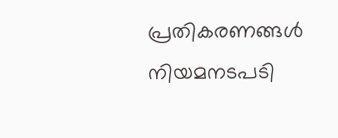പ്രതികരണങ്ങൾ നിയമനടപടി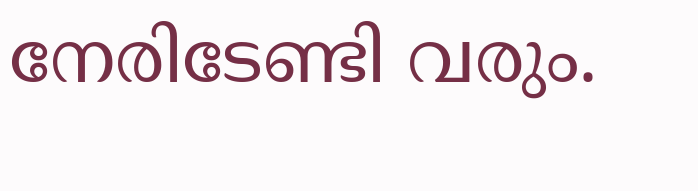നേരിടേണ്ടി വരും.